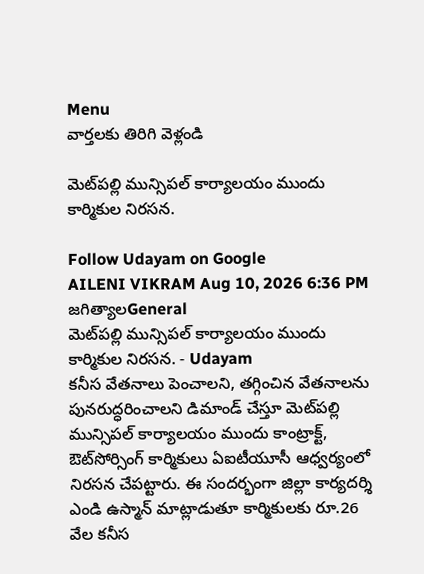Menu
వార్తలకు తిరిగి వెళ్లండి

మెట్‌పల్లి మున్సిపల్ కార్యాలయం ముందు కార్మికుల నిరసన.

Follow Udayam on Google
AILENI VIKRAM Aug 10, 2026 6:36 PM జగిత్యాలGeneral
మెట్‌పల్లి మున్సిపల్ కార్యాలయం ముందు కార్మికుల నిరసన. - Udayam
కనీస వేతనాలు పెంచాలని, తగ్గించిన వేతనాలను పునరుద్ధరించాలని డిమాండ్ చేస్తూ మెట్‌పల్లి మున్సిపల్ కార్యాలయం ముందు కాంట్రాక్ట్, ఔట్‌సోర్సింగ్ కార్మికులు ఏఐటీయూసీ ఆధ్వర్యంలో నిరసన చేపట్టారు. ఈ సందర్భంగా జిల్లా కార్యదర్శి ఎండి ఉస్మాన్ మాట్లాడుతూ కార్మికులకు రూ.26 వేల కనీస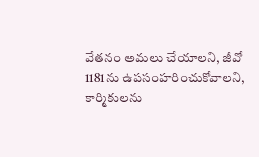వేతనం అమలు చేయాలని, జీవో 1181ను ఉపసంహరించుకోవాలని, కార్మికులను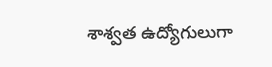శాశ్వత ఉద్యోగులుగా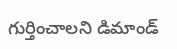గుర్తించాలని డిమాండ్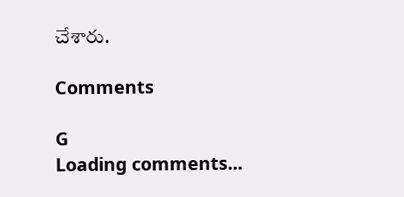చేశారు.

Comments

G
Loading comments...